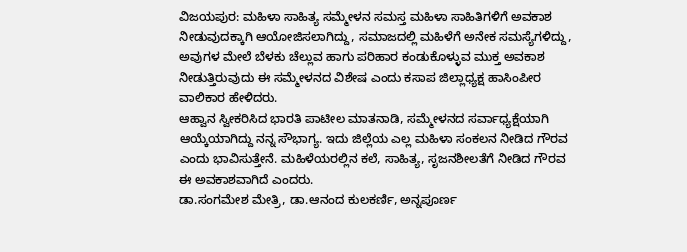ವಿಜಯಪುರ: ಮಹಿಳಾ ಸಾಹಿತ್ಯ ಸಮ್ಮೇಳನ ಸಮಸ್ತ ಮಹಿಳಾ ಸಾಹಿತಿಗಳಿಗೆ ಅವಕಾಶ ನೀಡುವುದಕ್ಕಾಗಿ ಆಯೋಜಿಸಲಾಗಿದ್ದು, ಸಮಾಜದಲ್ಲಿ ಮಹಿಳೆಗೆ ಅನೇಕ ಸಮಸ್ಯೆಗಳಿದ್ದು, ಅವುಗಳ ಮೇಲೆ ಬೆಳಕು ಚೆಲ್ಲುವ ಹಾಗು ಪರಿಹಾರ ಕಂಡುಕೊಳ್ಳುವ ಮುಕ್ತ ಅವಕಾಶ ನೀಡುತ್ತಿರುವುದು ಈ ಸಮ್ಮೇಳನದ ವಿಶೇಷ ಎಂದು ಕಸಾಪ ಜಿಲ್ಲಾಧ್ಯಕ್ಷ ಹಾಸಿಂಪೀರ ವಾಲಿಕಾರ ಹೇಳಿದರು.
ಆಹ್ವಾನ ಸ್ವೀಕರಿಸಿದ ಭಾರತಿ ಪಾಟೀಲ ಮಾತನಾಡಿ, ಸಮ್ಮೇಳನದ ಸರ್ವಾಧ್ಯಕ್ಷೆಯಾಗಿ ಆಯ್ಕೆಯಾಗಿದ್ದು ನನ್ನ ಸೌಭಾಗ್ಯ. ಇದು ಜಿಲ್ಲೆಯ ಎಲ್ಲ ಮಹಿಳಾ ಸಂಕಲನ ನೀಡಿದ ಗೌರವ ಎಂದು ಭಾವಿಸುತ್ತೇನೆ. ಮಹಿಳೆಯರಲ್ಲಿನ ಕಲೆ, ಸಾಹಿತ್ಯ, ಸೃಜನಶೀಲತೆಗೆ ನೀಡಿದ ಗೌರವ ಈ ಅವಕಾಶವಾಗಿದೆ ಎಂದರು.
ಡಾ.ಸಂಗಮೇಶ ಮೇತ್ರಿ, ಡಾ.ಆನಂದ ಕುಲಕರ್ಣಿ, ಅನ್ನಪೂರ್ಣ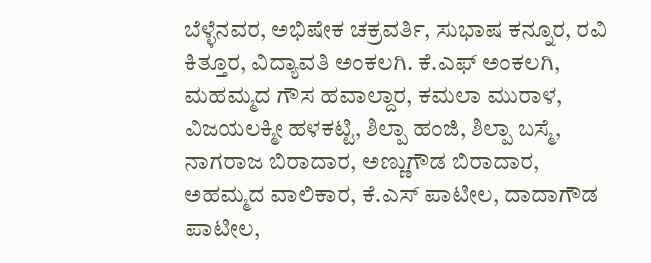ಬೆಳ್ಳೆನವರ, ಅಭಿಷೇಕ ಚಕ್ರವರ್ತಿ, ಸುಭಾಷ ಕನ್ನೂರ, ರವಿ ಕಿತ್ತೂರ, ವಿದ್ಯಾವತಿ ಅಂಕಲಗಿ. ಕೆ.ಎಫ್ ಅಂಕಲಗಿ, ಮಹಮ್ಮದ ಗೌಸ ಹವಾಲ್ದಾರ, ಕಮಲಾ ಮುರಾಳ, ವಿಜಯಲಕ್ಮೀ ಹಳಕಟ್ಟಿ, ಶಿಲ್ಪಾ ಹಂಜಿ, ಶಿಲ್ಪಾ ಬಸ್ಮೆ, ನಾಗರಾಜ ಬಿರಾದಾರ, ಅಣ್ಣುಗೌಡ ಬಿರಾದಾರ, ಅಹಮ್ಮದ ವಾಲಿಕಾರ, ಕೆ.ಎಸ್ ಪಾಟೀಲ, ದಾದಾಗೌಡ ಪಾಟೀಲ,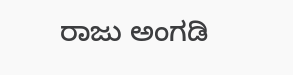ರಾಜು ಅಂಗಡಿ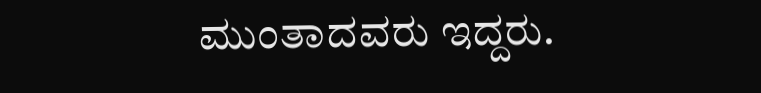ಮುಂತಾದವರು ಇದ್ದರು.